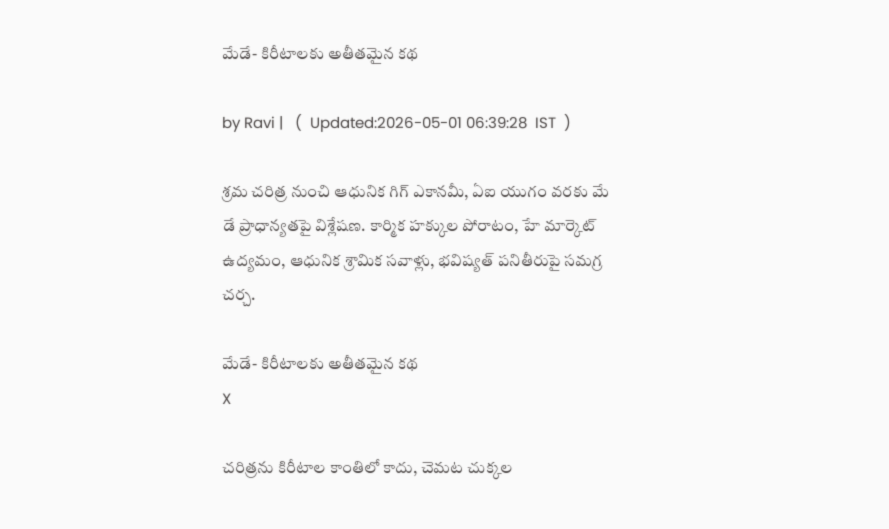మేడే- కిరీటాలకు అతీతమైన కథ

by Ravi |   (  Updated:2026-05-01 06:39:28  IST  )

శ్రమ చరిత్ర నుంచి ఆధునిక గిగ్ ఎకానమీ, ఏఐ యుగం వరకు మే డే ప్రాధాన్యతపై విశ్లేషణ. కార్మిక హక్కుల పోరాటం, హే మార్కెట్ ఉద్యమం, ఆధునిక శ్రామిక సవాళ్లు, భవిష్యత్ పనితీరుపై సమగ్ర చర్చ.

మేడే- కిరీటాలకు అతీతమైన కథ
X

చరిత్రను కిరీటాల కాంతిలో కాదు, చెమట చుక్కల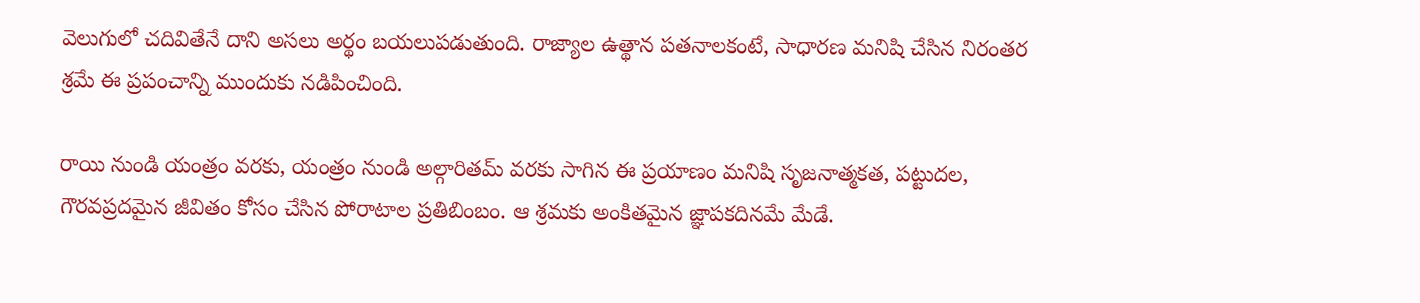వెలుగులో చదివితేనే దాని అసలు అర్థం బయలుపడుతుంది. రాజ్యాల ఉత్థాన పతనాలకంటే, సాధారణ మనిషి చేసిన నిరంతర శ్రమే ఈ ప్రపంచాన్ని ముందుకు నడిపించింది.

రాయి నుండి యంత్రం వరకు, యంత్రం నుండి అల్గారితమ్ వరకు సాగిన ఈ ప్రయాణం మనిషి సృజనాత్మకత, పట్టుదల, గౌరవప్రదమైన జీవితం కోసం చేసిన పోరాటాల ప్రతిబింబం. ఆ శ్రమకు అంకితమైన జ్ఞాపకదినమే మేడే.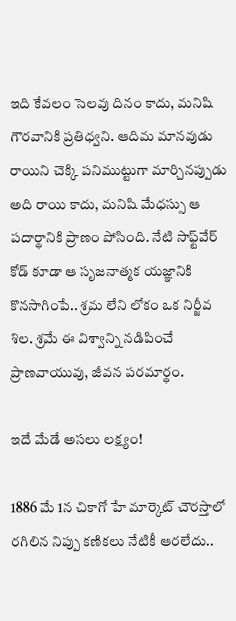ఇది కేవలం సెలవు దినం కాదు, మనిషి గౌరవానికి ప్రతిధ్వని. ఆదిమ మానవుడు రాయిని చెక్కి పనిముట్టుగా మార్చినప్పుడు అది రాయి కాదు, మనిషి మేధస్సు ఆ పదార్థానికి ప్రాణం పోసింది. నేటి సాఫ్ట్‌వేర్ కోడ్ కూడా ఆ సృజనాత్మక యజ్ఞానికి కొనసాగింపే.. శ్రమ లేని లోకం ఒక నిర్జీవ శిల. శ్రమే ఈ విశ్వాన్ని నడిపించే ప్రాణవాయువు, జీవన పరమార్థం.

ఇదే మేడే అసలు లక్ష్యం!

1886 మే 1న చికాగో హే మార్కెట్ చౌరస్తాలో రగిలిన నిప్పు కణికలు నేటికీ ఆరలేదు..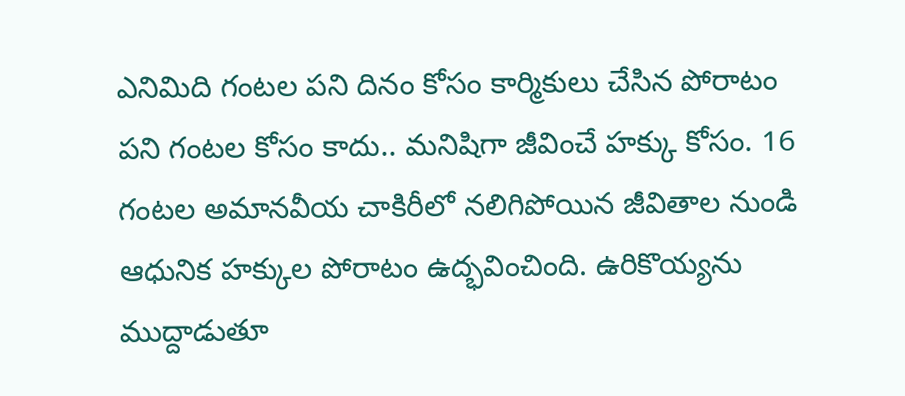ఎనిమిది గంటల పని దినం కోసం కార్మికులు చేసిన పోరాటం పని గంటల కోసం కాదు.. మనిషిగా జీవించే హక్కు కోసం. 16 గంటల అమానవీయ చాకిరీలో నలిగిపోయిన జీవితాల నుండి ఆధునిక హక్కుల పోరాటం ఉద్భవించింది. ఉరికొయ్యను ముద్దాడుతూ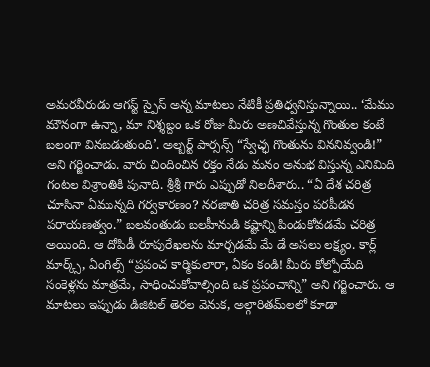అమరవీరుడు ఆగస్ట్ స్పైస్ అన్న మాటలు నేటికీ ప్రతిధ్వనిస్తున్నాయి.. ‘మేము మౌనంగా ఉన్నా, మా నిశ్శబ్దం ఒక రోజు మీరు అణచి‌వేస్తున్న గొంతుల కంటే బలంగా వినబడుతుంది’. అల్బర్ట్ పార్సన్స్ “స్వేచ్ఛ గొంతును విననివ్వండి!” అని గర్జించాడు. వారు చిందించిన రక్తం నేడు మనం అనుభ విస్తున్న ఎనిమిది గంటల విశ్రాంతికి పునాది. శ్రీశ్రీ గారు ఎప్పుడో నిలదీశారు.. “ఏ దేశ చరిత్ర చూసినా ఏమున్నది గర్వకారణం? నరజాతి చరిత్ర సమస్తం పరపీడన పరాయణత్వం.” బలవంతుడు బలహీనుడి కష్టాన్ని పిండుకోవడమే చరిత్ర అయింది. ఆ దోపిడీ రూపురేఖలను మార్చడమే మే డే అసలు లక్ష్యం. కార్ల్ మార్క్స్, ఏంగిల్స్ “ప్రపంచ కార్మికులారా, ఏకం కండి! మీరు కోల్పోయేది సంకెళ్లను మాత్రమే, సాధించుకోవాల్సింది ఒక ప్రపంచాన్ని” అని గర్జించారు. ఆ మాటలు ఇప్పుడు డిజిటల్ తెరల వెనుక, అల్గారితమ్‌లలో కూడా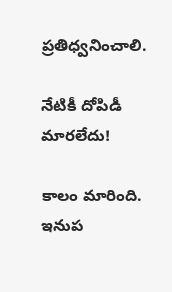ప్రతిధ్వనించాలి.

నేటికీ దోపిడీ మారలేదు!

కాలం మారింది. ఇనుప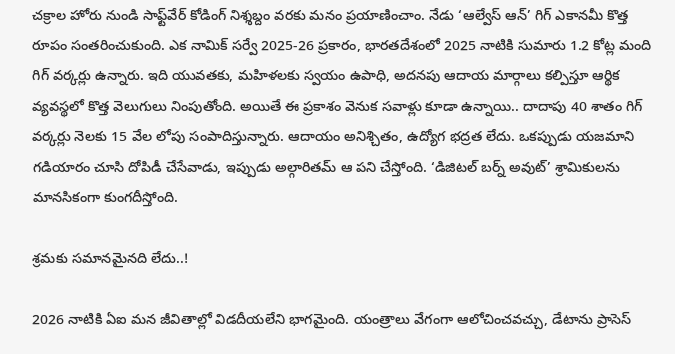చక్రాల హోరు నుండి సాఫ్ట్‌వేర్ కోడింగ్ నిశ్శబ్దం వరకు మనం ప్రయాణించాం. నేడు ‘ఆల్వేస్ ఆన్’ గిగ్ ఎకానమీ కొత్త రూపం సంతరించుకుంది. ఎక నామిక్ సర్వే 2025-26 ప్రకారం, భారతదేశంలో 2025 నాటికి సుమారు 1.2 కోట్ల మంది గిగ్ వర్కర్లు ఉన్నారు. ఇది యువతకు, మహిళలకు స్వయం ఉపాధి, అదనపు ఆదాయ మార్గాలు కల్పిస్తూ ఆర్థిక వ్యవస్థలో కొత్త వెలుగులు నింపుతోంది. అయితే ఈ ప్రకాశం వెనుక సవాళ్లు కూడా ఉన్నాయి.. దాదాపు 40 శాతం గిగ్ వర్కర్లు నెలకు 15 వేల లోపు సంపాదిస్తున్నారు. ఆదాయం అనిశ్చితం, ఉద్యోగ భద్రత లేదు. ఒకప్పుడు యజమాని గడియారం చూసి దోపిడీ చేసేవాడు, ఇప్పుడు అల్గారితమ్ ఆ పని చేస్తోంది. ‘డిజిటల్ బర్న్ అవుట్’ శ్రామికులను మానసికంగా కుంగదీస్తోంది.

శ్రమకు సమానమైనది లేదు..!

2026 నాటికి ఏఐ మన జీవితాల్లో విడదీయలేని భాగమైంది. యంత్రాలు వేగంగా ఆలోచించవచ్చు, డేటాను ప్రాసెస్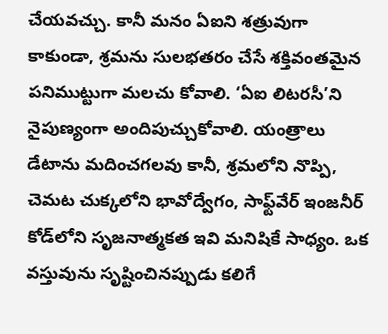చేయవచ్చు. కానీ మనం ఏఐని శత్రువుగా కాకుండా, శ్రమను సులభతరం చేసే శక్తివంతమైన పనిముట్టుగా మలచు కోవాలి. ‘ఏఐ లిటరసీ’ని నైపుణ్యంగా అందిపుచ్చుకోవాలి. యంత్రాలు డేటాను మదించగలవు కానీ, శ్రమలోని నొప్పి, చెమట చుక్కలోని భావోద్వేగం, సాఫ్ట్‌వేర్ ఇంజనీర్ కోడ్‌లోని సృజనాత్మకత ఇవి మనిషికే సాధ్యం. ఒక వస్తువును సృష్టించిన‌ప్పుడు కలిగే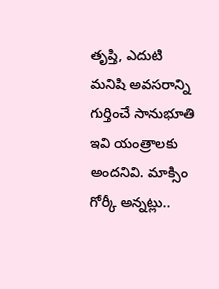తృప్తి, ఎదుటి మనిషి అవసరాన్ని గుర్తించే సానుభూతి ఇవి యంత్రాలకు అందనివి. మాక్సిం గోర్కీ అన్నట్లు..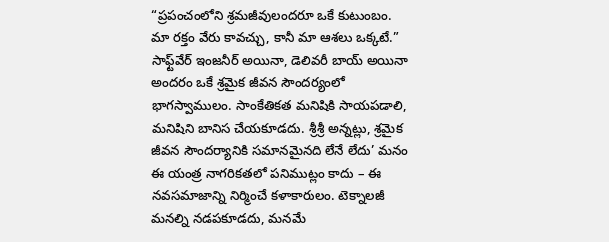“ప్రపంచంలోని శ్రమజీవులందరూ ఒకే కుటుంబం. మా రక్తం వేరు కావచ్చు, కానీ మా ఆశలు ఒక్కటే.” సాఫ్ట్‌వేర్ ఇంజనీర్ అయినా, డెలివరీ బాయ్ అయినా అందరం ఒకే శ్రమైక జీవన సౌందర్యంలో భాగస్వాములం. సాంకేతికత మనిషికి సాయపడాలి, మనిషిని బానిస చేయకూడదు. శ్రీశ్రీ అన్నట్లు, శ్రమైక జీవన సౌందర్యానికి సమానమైనది లేనే లేదు’ మనం ఈ యంత్ర నాగరికతలో పనిముట్లం కాదు – ఈ నవసమాజాన్ని నిర్మించే కళాకారులం. టెక్నాలజీ మనల్ని నడపకూడదు, మనమే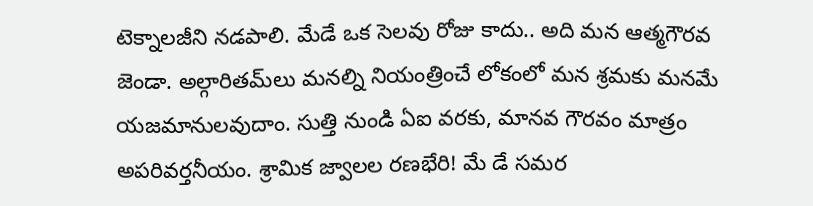టెక్నాలజీని నడపాలి. మేడే ఒక సెలవు రోజు కాదు.. అది మన ఆత్మగౌరవ జెండా. అల్గారితమ్‌లు మనల్ని నియంత్రించే లోకంలో మన శ్రమకు మనమే యజమానులవుదాం. సుత్తి నుండి ఏఐ వరకు, మానవ గౌరవం మాత్రం అపరివర్తనీయం. శ్రామిక జ్వాలల రణభేరి! మే డే సమర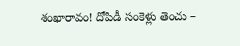శంఖారావం! దోపిడీ సంకెళ్లు తెంచు –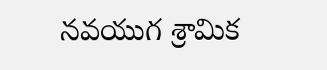నవయుగ శ్రామిక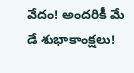వేదం! అందరికీ మే డే శుభాకాంక్షలు!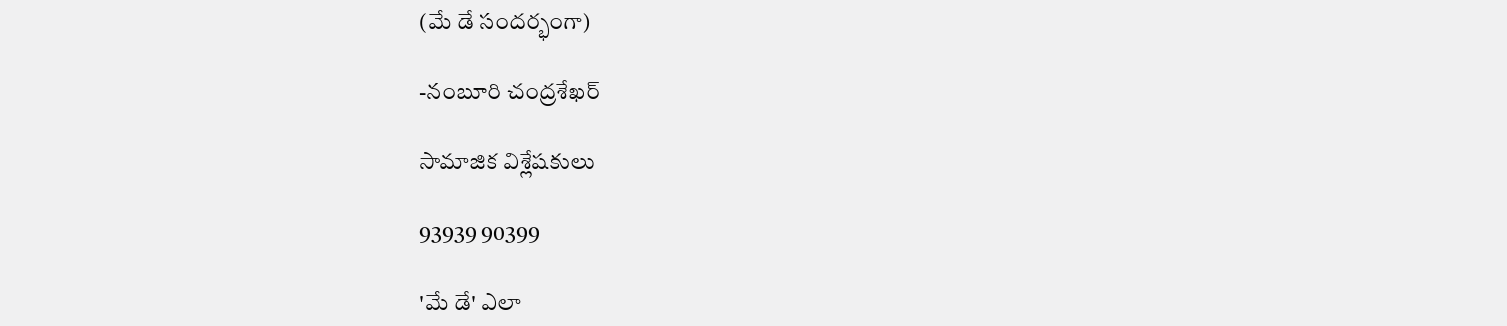(మే డే సందర్భంగా)

-నంబూరి చంద్రశేఖర్

సామాజిక విశ్లేషకులు

93939 90399

'మే డే' ఎలా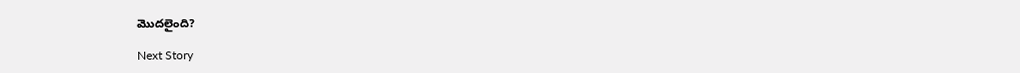మొదలైంది?

Next Story